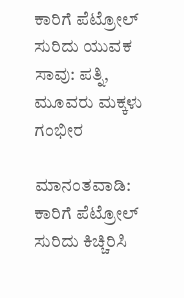ಕಾರಿಗೆ ಪೆಟ್ರೋಲ್ ಸುರಿದು ಯುವಕ ಸಾವು: ಪತ್ನಿ, ಮೂವರು ಮಕ್ಕಳು ಗಂಭೀರ

ಮಾನಂತವಾಡಿ: ಕಾರಿಗೆ ಪೆಟ್ರೋಲ್ ಸುರಿದು ಕಿಚ್ಚಿರಿಸಿ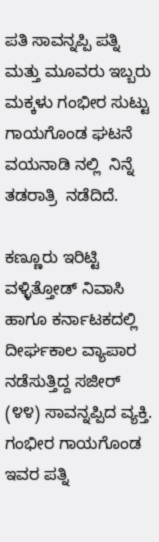ಪತಿ ಸಾವನ್ನಪ್ಪಿ ಪತ್ನಿ ಮತ್ತು ಮೂವರು ಇಬ್ಬರು ಮಕ್ಕಳು ಗಂಭೀರ ಸುಟ್ಟು ಗಾಯಗೊಂಡ ಘಟನೆ ವಯನಾಡಿ ನಲ್ಲಿ  ನಿನ್ನೆ ತಡರಾತ್ರಿ  ನಡೆದಿದೆ.

ಕಣ್ಣೂರು ಇರಿಟ್ಟಿ ವಳ್ಳಿತ್ತೋಡ್ ನಿವಾಸಿ ಹಾಗೂ ಕರ್ನಾಟಕದಲ್ಲಿ ದೀರ್ಘಕಾಲ ವ್ಯಾಪಾರ ನಡೆಸುತ್ತಿದ್ದ ಸಜೀರ್ (೪೪) ಸಾವನ್ನಪ್ಪಿದ ವ್ಯಕ್ತಿ.  ಗಂಭೀರ ಗಾಯಗೊಂಡ ಇವರ ಪತ್ನಿ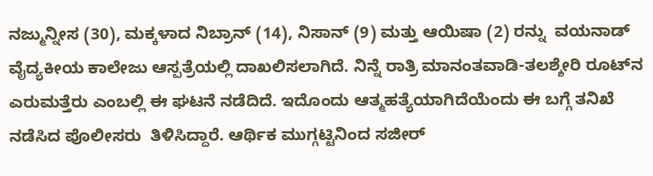ನಜ್ಮುನ್ನೀಸ (30), ಮಕ್ಕಳಾದ ನಿಬ್ರಾನ್ (14), ನಿಸಾನ್ (9) ಮತ್ತು ಆಯಿಷಾ (2) ರನ್ನು  ವಯನಾಡ್ ವೈದ್ಯಕೀಯ ಕಾಲೇಜು ಆಸ್ಪತ್ರೆಯಲ್ಲಿ ದಾಖಲಿಸಲಾಗಿದೆ. ನಿನ್ನೆ ರಾತ್ರಿ ಮಾನಂತವಾಡಿ-ತಲಶ್ಶೇರಿ ರೂಟ್‌ನ ಎರುಮತ್ತೆರು ಎಂಬಲ್ಲಿ ಈ ಘಟನೆ ನಡೆದಿದೆ. ಇದೊಂದು ಆತ್ಮಹತ್ಯೆಯಾಗಿದೆಯೆಂದು ಈ ಬಗ್ಗೆ ತನಿಖೆ ನಡೆಸಿದ ಪೊಲೀಸರು  ತಿಳಿಸಿದ್ದಾರೆ. ಆರ್ಥಿಕ ಮುಗ್ಗಟ್ಟಿನಿಂದ ಸಜೀರ್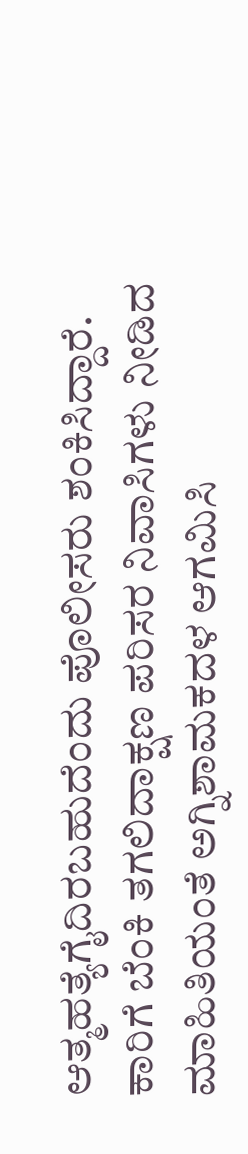ಆತ್ಮಹತ್ಯೆಗೈದಿರಬಹುದೆಂದು ಪೊಲೀಸರು ಶಂಕಿಸಿದ್ದಾರೆ. ಕಾರಿಗೆ ಬೆಂಕಿ ತಗಲಿದಾಕ್ಷಣ ಪರಿಸರ ನಿವಾಸಿಗಳು ನೀಡಿದ ಮಾಹಿತಿಯಂತೆ ಅಗ್ನಿಶಾಮಕದಳ ಆಗಮಿಸಿ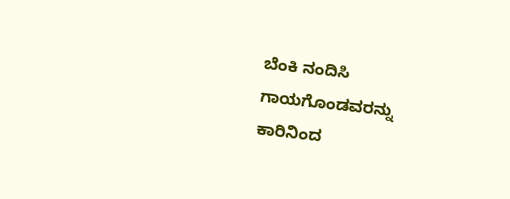ಬೆಂಕಿ ನಂದಿಸಿ ಗಾಯಗೊಂಡವರನ್ನು ಕಾರಿನಿಂದ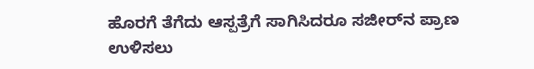ಹೊರಗೆ ತೆಗೆದು ಆಸ್ಪತ್ರೆಗೆ ಸಾಗಿಸಿದರೂ ಸಜೀರ್‌ನ ಪ್ರಾಣ ಉಳಿಸಲು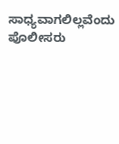ಸಾಧ್ಯವಾಗಲಿಲ್ಲವೆಂದು ಪೊಲೀಸರು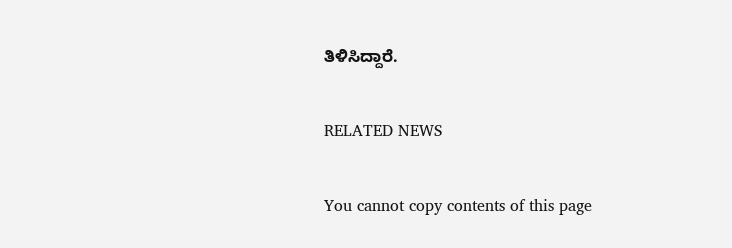ತಿಳಿಸಿದ್ದಾರೆ.

RELATED NEWS

You cannot copy contents of this page